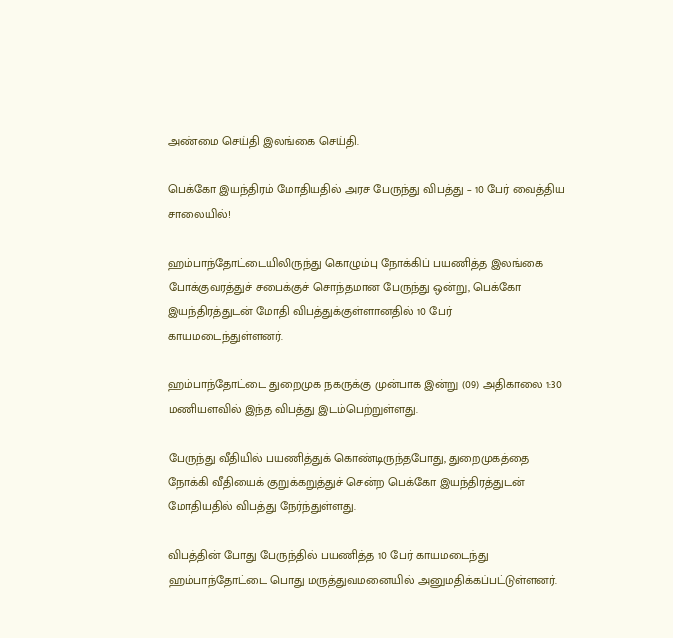அண்மை செய்தி இலங்கை செய்தி.

பெக்கோ இயந்திரம் மோதியதில் அரச பேருந்து விபத்து – 10 பேர் வைத்திய சாலையில்!

ஹம்பாந்தோட்டையிலிருந்து கொழும்பு நோக்கிப் பயணித்த இலங்கை போக்குவரத்துச் சபைக்குச் சொந்தமான பேருந்து ஒன்று, பெக்கோ இயந்திரத்துடன் மோதி விபத்துக்குள்ளானதில் 10 பேர் காயமடைந்துள்ளனர்.

ஹம்பாந்தோட்டை துறைமுக நகருக்கு முன்பாக இன்று (09) அதிகாலை 1:30 மணியளவில் இந்த விபத்து இடம்பெற்றுள்ளது.

பேருந்து வீதியில் பயணித்துக் கொண்டிருந்தபோது, துறைமுகத்தை நோக்கி வீதியைக் குறுக்கறுத்துச் சென்ற பெக்கோ இயந்திரத்துடன் மோதியதில் விபத்து நேர்ந்துள்ளது.

விபத்தின் போது பேருந்தில் பயணித்த 10 பேர் காயமடைந்து ஹம்பாந்தோட்டை பொது மருத்துவமனையில் அனுமதிக்கப்பட்டுள்ளனர்.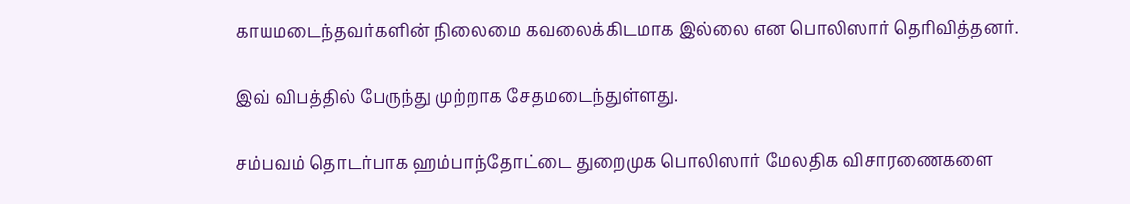காயமடைந்தவர்களின் நிலைமை கவலைக்கிடமாக இல்லை என பொலிஸார் தெரிவித்தனர்.

இவ் விபத்தில் பேருந்து முற்றாக சேதமடைந்துள்ளது.

சம்பவம் தொடர்பாக ஹம்பாந்தோட்டை துறைமுக பொலிஸார் மேலதிக விசாரணைகளை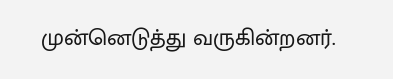முன்னெடுத்து வருகின்றனர்.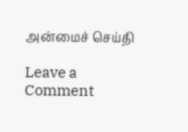அன்மைச் செய்தி

Leave a Comment